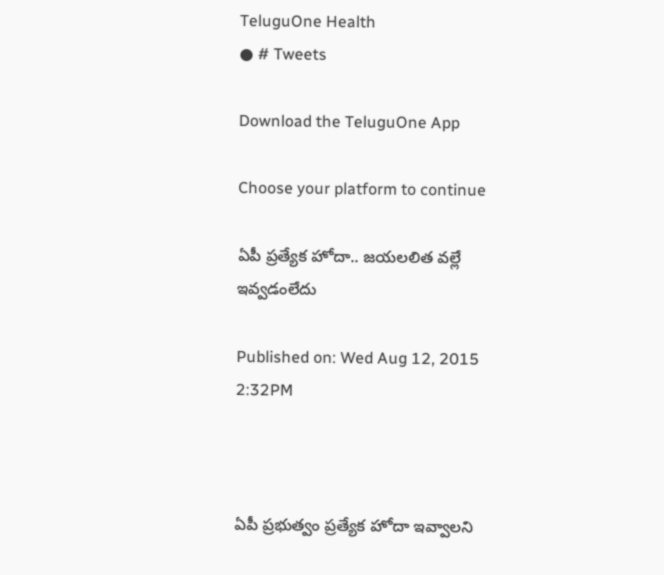TeluguOne Health
● # Tweets

Download the TeluguOne App

Choose your platform to continue

ఏపీ ప్రత్యేక హోదా.. జయలలిత వల్లే ఇవ్వడంలేదు

Published on: Wed Aug 12, 2015 2:32PM



ఏపీ ప్రభుత్వం ప్రత్యేక హోదా ఇవ్వాలని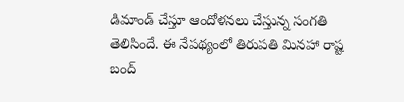డిమాండ్ చేస్తూ ఆందోళనలు చేస్తున్న సంగతి తెలిసిందే. ఈ నేపథ్యంలో తిరుపతి మినహా రాష్ట బంద్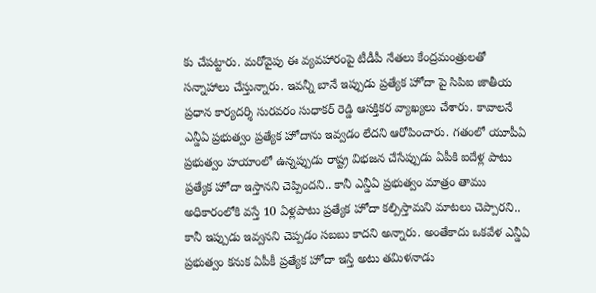కు చేపట్టారు. మరోవైపు ఈ వ్యవహారంపై టీడీపీ నేతలు కేంద్రమంత్రులతో సన్నాహాలు చేస్తున్నారు. ఇవన్నీ బానే ఇప్పుడు ప్రత్యేక హోదా పై సిపిఐ జాతీయ ప్రధాన కార్యదర్శి సురవరం సుధాకర్ రెడ్డి ఆసక్తికర వ్యాఖ్యలు చేశారు. కావాలనే ఎన్డీఏ ప్రభుత్వం ప్రత్యేక హోదాను ఇవ్వడం లేదని ఆరోపించారు. గతంలో యూపీఏ ప్రభుత్వం హయాంలో ఉన్నప్పుడు రాష్ట్ర విభజన చేసేప్పుడు ఏపీకి ఐదేళ్ల పాటు ప్రత్యేక హోదా ఇస్తానని చెప్పిందని.. కానీ ఎన్డీఏ ప్రభుత్వం మాత్రం తాము అధికారంలోకి వస్తే 10 ఏళ్లపాటు ప్రత్యేక హోదా కల్పిస్తామని మాటలు చెప్పారని.. కానీ ఇప్పుడు ఇవ్వనని చెప్పడం సబబు కాదని అన్నారు. అంతేకాదు ఒకవేళ ఎన్డీఏ ప్రభుత్వం కనుక ఏపీకీ ప్రత్యేక హోదా ఇస్తే అటు తమిళనాడు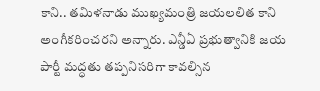కాని.. తమిళనాడు ముఖ్యమంత్రి జయలలిత కాని అంగీకరించరని అన్నారు. ఎన్డీఏ ప్రభుత్వానికి జయ పార్టీ మద్ధతు తప్పనిసరిగా కావల్సిన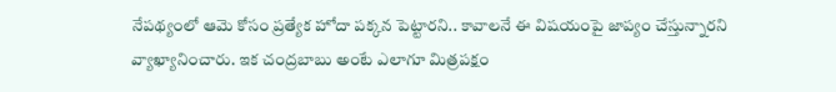నేపథ్యంలో ఆమె కోసం ప్రత్యేక హోదా పక్కన పెట్టారని.. కావాలనే ఈ విషయంపై జాప్యం చేస్తున్నారని వ్యాఖ్యానించారు. ఇక చంద్రబాబు అంటే ఎలాగూ మిత్రపక్షం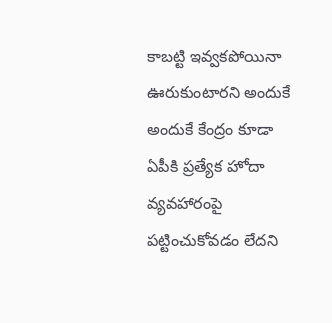కాబట్టి ఇవ్వకపోయినా ఊరుకుంటారని అందుకే అందుకే కేంద్రం కూడా ఏపీకి ప్రత్యేక హోదా వ్యవహారంపై పట్టించుకోవడం లేదని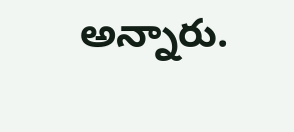అన్నారు.